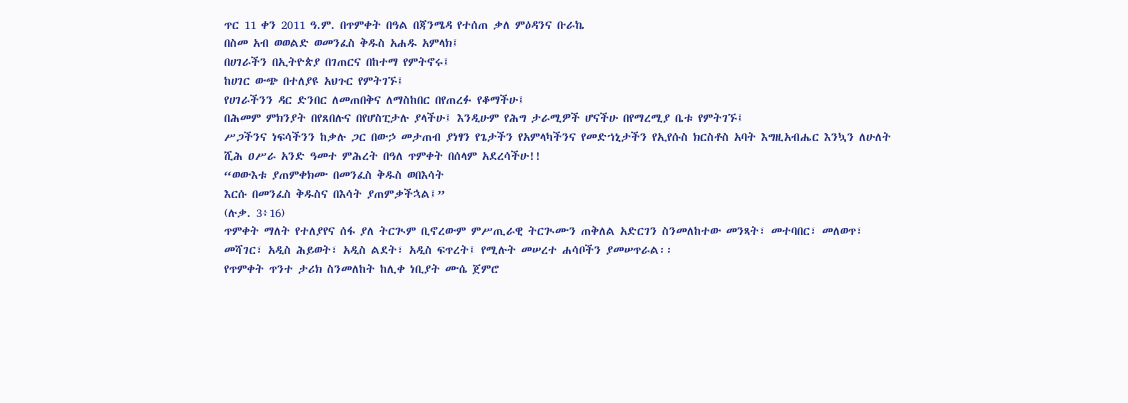ጥር 11 ቀን 2011 ዓ.ም. በጥምቀት በዓል በጃንሜዳ የተሰጠ ቃለ ምዕዳንና ቡራኬ
በስመ አብ ወወልድ ወመንፈስ ቅዱስ አሐዱ አምላክ፤
በሀገራችን በኢትዮጵያ በገጠርና በከተማ የምትኖሩ፤
ከሀገር ውጭ በተለያዩ አህጉር የምትገኙ፤
የሀገራችንን ዳር ድንበር ለመጠበቅና ለማስከበር በየጠረፉ የቆማችሁ፤
በሕመም ምክንያት በየጸበሉና በየሆስፒታሉ ያላችሁ፤ እንዲሁም የሕግ ታራሚዎች ሆናችሁ በየማረሚያ ቤቱ የምትገኙ፤
ሥጋችንና ነፍሳችንን ከቃሉ ጋር በውኃ መታጠብ ያነፃን የጌታችን የአምላካችንና የመድኀኒታችን የኢየሱስ ክርስቶስ አባት እግዚአብሔር እንኳን ለሁለት ሺሕ ዐሥራ አንድ ዓመተ ምሕረት በዓለ ጥምቀት በሰላም አደረሳችሁ!!
“ወውእቱ ያጠምቀክሙ በመንፈስ ቅዱስ ወበእሳት
እርሱ በመንፈስ ቅዱስና በእሳት ያጠምቃችኋል፤”
(ሉቃ. 3፥16)
ጥምቀት ማለት የተለያየና ሰፋ ያለ ትርጒም ቢኖረውም ምሥጢራዊ ትርጒሙን ጠቅለል አድርገን ስንመለከተው መንጻት፣ መተባበር፣ መለወጥ፣ መሻገር፣ አዲስ ሕይወት፣ አዲስ ልደት፣ አዲስ ፍጥረት፤ የሚሉት መሠረተ ሐሳቦችን ያመሠጥራል፡፡
የጥምቀት ጥንተ ታሪክ ስንመለከት ከሊቀ ነቢያት ሙሴ ጀምሮ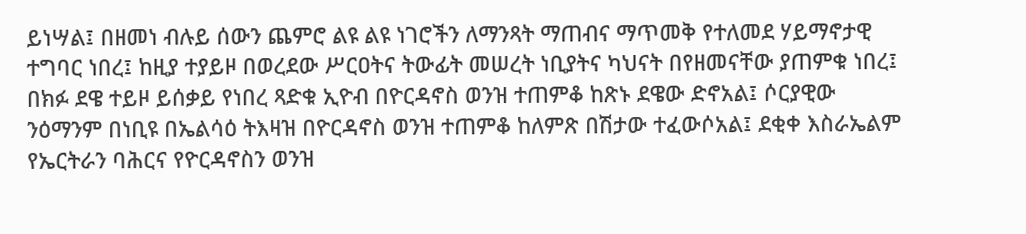ይነሣል፤ በዘመነ ብሉይ ሰውን ጨምሮ ልዩ ልዩ ነገሮችን ለማንጻት ማጠብና ማጥመቅ የተለመደ ሃይማኖታዊ ተግባር ነበረ፤ ከዚያ ተያይዞ በወረደው ሥርዐትና ትውፊት መሠረት ነቢያትና ካህናት በየዘመናቸው ያጠምቁ ነበረ፤ በክፉ ደዌ ተይዞ ይሰቃይ የነበረ ጻድቁ ኢዮብ በዮርዳኖስ ወንዝ ተጠምቆ ከጽኑ ደዌው ድኖአል፤ ሶርያዊው ንዕማንም በነቢዩ በኤልሳዕ ትእዛዝ በዮርዳኖስ ወንዝ ተጠምቆ ከለምጽ በሽታው ተፈውሶአል፤ ደቂቀ እስራኤልም የኤርትራን ባሕርና የዮርዳኖስን ወንዝ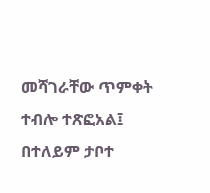መሻገራቸው ጥምቀት ተብሎ ተጽፎአል፤ በተለይም ታቦተ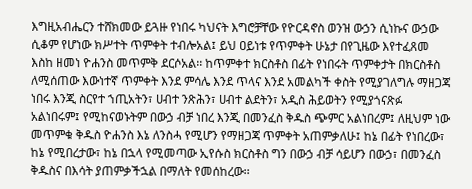እግዚአብሔርን ተሸክመው ይጓዙ የነበሩ ካህናት እግሮቻቸው የዮርዳኖስ ወንዝ ውኃን ሲነኩና ውኃው ሲቆም የሆነው ክሥተት ጥምቀት ተብሎአል፤ ይህ ዐይነቱ የጥምቀት ሁኔታ በየጊዜው እየተፈጸመ እስከ ዘመነ ዮሐንስ መጥምቅ ደርሶአል፡፡ ከጥምቀተ ክርስቶስ በፊት የነበሩት ጥምቀታት በክርስቶስ ለሚሰጠው እውነተኛ ጥምቀት እንደ ምሳሌ እንደ ጥላና እንደ አመልካች ቀስት የሚያገለግሉ ማዘጋጃ ነበሩ እንጂ ስርየተ ኀጢአትን፣ ሀብተ ንጽሕን፣ ሀብተ ልደትን፣ አዲስ ሕይወትን የሚያጎናጽፉ አልነበሩም፤ የሚከናወኑትም በውኃ ብቻ ነበረ እንጂ በመንፈስ ቅዱስ ጭምር አልነበረም፤ ለዚህም ነው መጥምቁ ቅዱስ ዮሐንስ እኔ ለንስሓ የሚሆን የማዘጋጃ ጥምቀት አጠምቃለሁ፤ ከኔ በፊት የነበረው፣ ከኔ የሚበረታው፣ ከኔ በኋላ የሚመጣው ኢየሱስ ክርስቶስ ግን በውኃ ብቻ ሳይሆን በውኃ፣ በመንፈስ ቅዱስና በእሳት ያጠምቃችኋል በማለት የመሰከረው፡፡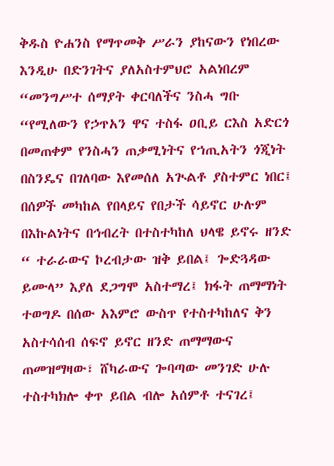ቅዱስ ዮሐንስ የማጥመቅ ሥራን ያከናውን የነበረው እንዲሁ በድንገትና ያለአስተምህሮ አልነበረም “መንግሥተ ሰማያት ቀርባለችና ንስሓ ግቡ “የሚለውን የኃጥአን ዋና ተስፋ ዐቢይ ርእስ አድርጎ በመጠቀም የንስሓን ጠቃሚነትና የኀጢአትን ጎጂነት በስንዴና በገለባው እየመሰለ አጒልቶ ያስተምር ነበር፤ በሰዎች መካከል የበላይና የበታች ሳይኖር ሁሉም በእኩልነትና በኅብረት በተስተካከለ ህላዌ ይኖሩ ዘንድ “ ተራራውና ኮረብታው ዝቅ ይበል፤ ጐድጓዳው ይሙላ” እያለ ደጋግሞ አስተማረ፤ ክፋት ጠማማነት ተወግዶ በሰው አእምሮ ውስጥ የተስተካከለና ቅን አስተሳሰብ ሰፍኖ ይኖር ዘንድ ጠማማውና ጠመዝማዛው፣ ሸካራውና ጐባጣው መንገድ ሁሉ ተስተካክሎ ቀጥ ይበል ብሎ አሰምቶ ተናገረ፤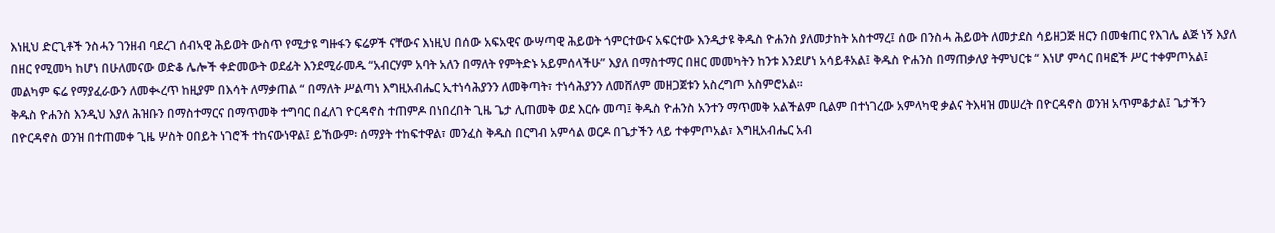እነዚህ ድርጊቶች ንስሓን ገንዘብ ባደረገ ሰብኣዊ ሕይወት ውስጥ የሚታዩ ግዙፋን ፍሬዎች ናቸውና እነዚህ በሰው አፍአዊና ውሣጣዊ ሕይወት ጎምርተውና አፍርተው እንዲታዩ ቅዱስ ዮሐንስ ያለመታከት አስተማረ፤ ሰው በንስሓ ሕይወት ለመታደስ ሳይዘጋጅ ዘርን በመቁጠር የእገሌ ልጅ ነኝ እያለ በዘር የሚመካ ከሆነ በሁለመናው ወድቆ ሌሎች ቀድመውት ወደፊት እንደሚራመዱ “አብርሃም አባት አለን በማለት የምትድኑ አይምሰላችሁ” እያለ በማስተማር በዘር መመካትን ከንቱ እንደሆነ አሳይቶአል፤ ቅዱስ ዮሐንስ በማጠቃለያ ትምህርቱ “ እነሆ ምሳር በዛፎች ሥር ተቀምጦአል፤ መልካም ፍሬ የማያፈራውን ለመቊረጥ ከዚያም በእሳት ለማቃጠል “ በማለት ሥልጣነ እግዚአብሔር ኢተነሳሕያንን ለመቅጣት፣ ተነሳሕያንን ለመሸለም መዘጋጀቱን አስረግጦ አስምሮአል፡፡
ቅዱስ ዮሐንስ እንዲህ እያለ ሕዝቡን በማስተማርና በማጥመቅ ተግባር በፈለገ ዮርዳኖስ ተጠምዶ በነበረበት ጊዜ ጌታ ሊጠመቅ ወደ እርሱ መጣ፤ ቅዱስ ዮሐንስ አንተን ማጥመቅ አልችልም ቢልም በተነገረው አምላካዊ ቃልና ትእዛዝ መሠረት በዮርዳኖስ ወንዝ አጥምቆታል፤ ጌታችን በዮርዳኖስ ወንዝ በተጠመቀ ጊዜ ሦስት ዐበይት ነገሮች ተከናውነዋል፤ ይኸውም፡ ሰማያት ተከፍተዋል፣ መንፈስ ቅዱስ በርግብ አምሳል ወርዶ በጌታችን ላይ ተቀምጦአል፣ እግዚአብሔር አብ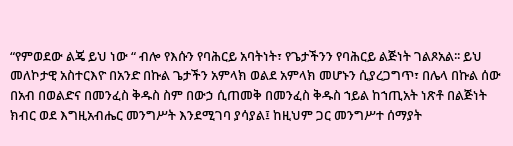“የምወደው ልጄ ይህ ነው “ ብሎ የእሱን የባሕርይ አባትነት፣ የጌታችንን የባሕርይ ልጅነት ገልጾአል፡፡ ይህ መለኮታዊ አስተርእዮ በአንድ በኩል ጌታችን አምላክ ወልደ አምላክ መሆኑን ሲያረጋግጥ፣ በሌላ በኩል ሰው በአብ በወልድና በመንፈስ ቅዱስ ስም በውኃ ሲጠመቅ በመንፈስ ቅዱስ ኀይል ከኀጢአት ነጽቶ በልጅነት ክብር ወደ እግዚአብሔር መንግሥት እንደሚገባ ያሳያል፤ ከዚህም ጋር መንግሥተ ሰማያት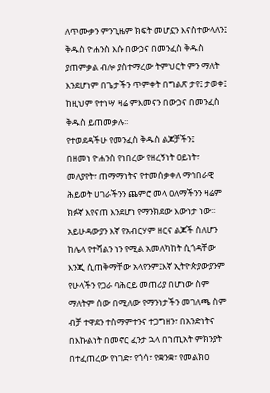ለጥሙቃን ምንጊዜም ክፍት መሆኗን እናስተውላለን፤ ቅዱስ ዮሐንስ እሱ በውኃና በመንፈስ ቅዱስ ያጠምቃል ብሎ ያስተማረው ትምህርት ምን ማለት እንደሆነም በጌታችን ጥምቀት በግልጽ ታየ፤ ታወቀ፤ ከዚህም የተነሣ ዛሬ ምእመናን በውኃና በመንፈስ ቅዱስ ይጠመቃሉ፡፡
የተወደዳችሁ የመንፈስ ቅዱስ ልጆቻችን፤
በዘመነ ዮሐንስ የነበረው የዘረኝነት ዐይነት፣ መለያየት፣ ጠማማነትና የተመሰቃቀለ ማኅበራዊ ሕይወት ሀገራችንን ጨምሮ መላ ዐለማችንን ዛሬም ክፉኛ እየናጠ እንደሆነ የማንክደው እውነታ ነው፡፡ አይሁዳውያን እኛ የአብርሃም ዘርና ልጆች ስለሆን ከሌላ የተሻልን ነን የሚል አመለካከት ሲጎዳቸው እንጂ ሲጠቅማቸው አላየንም፤እኛ ኢትዮጵያውያንም የሁላችን የጋራ ባሕርይ መጠሪያ በሆነው ስም ማለትም ሰው በሚለው የማንነታችን መገለጫ ስም ብቻ ተዋደን ተስማምተንና ተጋግዘን፣ በአንድነትና በእኩልነት በመኖር ፈንታ ኋላ በኀጢአት ምክንያት በተፈጠረው የነገድ፣ የጎሳ፣ የቋንቋ፣ የመልክዐ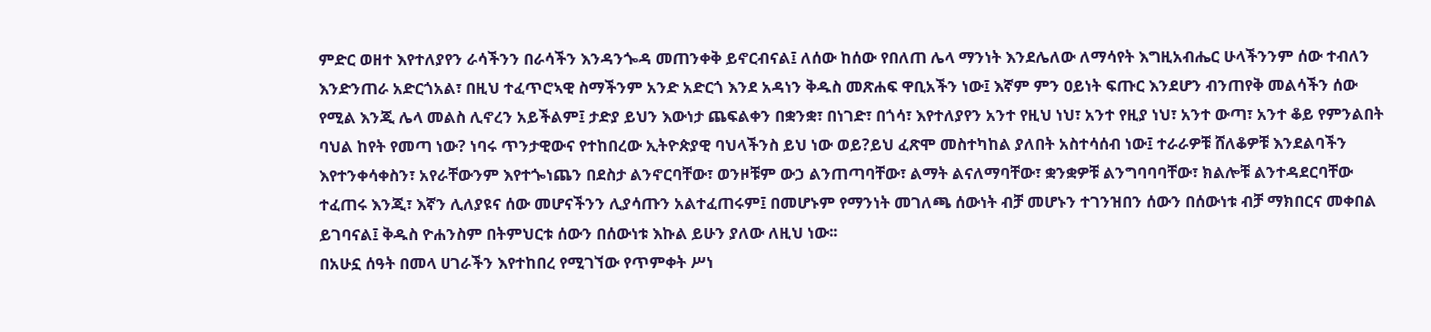ምድር ወዘተ እየተለያየን ራሳችንን በራሳችን እንዳንጐዳ መጠንቀቅ ይኖርብናል፤ ለሰው ከሰው የበለጠ ሌላ ማንነት እንደሌለው ለማሳየት እግዚአብሔር ሁላችንንም ሰው ተብለን እንድንጠራ አድርጎአል፣ በዚህ ተፈጥሮኣዊ ስማችንም አንድ አድርጎ እንደ አዳነን ቅዱስ መጽሐፍ ዋቢአችን ነው፤ እኛም ምን ዐይነት ፍጡር እንደሆን ብንጠየቅ መልሳችን ሰው የሚል እንጂ ሌላ መልስ ሊኖረን አይችልም፤ ታድያ ይህን እውነታ ጨፍልቀን በቋንቋ፣ በነገድ፣ በጎሳ፣ እየተለያየን አንተ የዚህ ነህ፣ አንተ የዚያ ነህ፣ አንተ ውጣ፣ አንተ ቆይ የምንልበት ባህል ከየት የመጣ ነው? ነባሩ ጥንታዊውና የተከበረው ኢትዮጵያዊ ባህላችንስ ይህ ነው ወይ?ይህ ፈጽሞ መስተካከል ያለበት አስተሳሰብ ነው፤ ተራራዎቹ ሸለቆዎቹ እንደልባችን እየተንቀሳቀስን፣ አየራቸውንም እየተጐነጨን በደስታ ልንኖርባቸው፣ ወንዞቹም ውኃ ልንጠጣባቸው፣ ልማት ልናለማባቸው፣ ቋንቋዎቹ ልንግባባባቸው፣ ክልሎቹ ልንተዳደርባቸው ተፈጠሩ እንጂ፣ እኛን ሊለያዩና ሰው መሆናችንን ሊያሳጡን አልተፈጠሩም፤ በመሆኑም የማንነት መገለጫ ሰውነት ብቻ መሆኑን ተገንዝበን ሰውን በሰውነቱ ብቻ ማክበርና መቀበል ይገባናል፤ ቅዱስ ዮሐንስም በትምህርቱ ሰውን በሰውነቱ እኩል ይሁን ያለው ለዚህ ነው፡፡
በአሁኗ ሰዓት በመላ ሀገራችን እየተከበረ የሚገኘው የጥምቀት ሥነ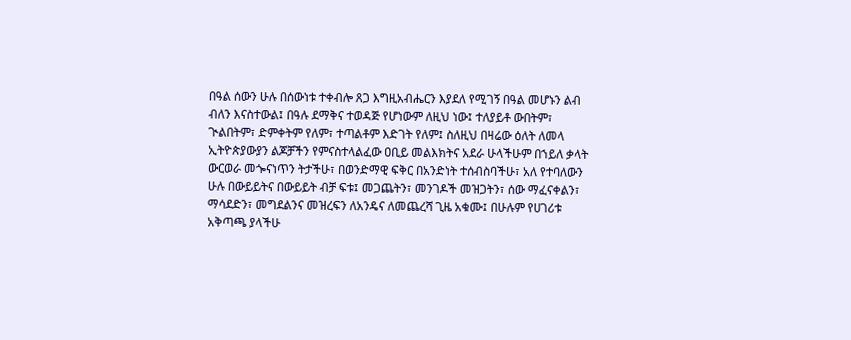በዓል ሰውን ሁሉ በሰውነቱ ተቀብሎ ጸጋ እግዚአብሔርን እያደለ የሚገኝ በዓል መሆኑን ልብ ብለን እናስተውል፤ በዓሉ ደማቅና ተወዳጅ የሆነውም ለዚህ ነው፤ ተለያይቶ ውበትም፣ ጒልበትም፣ ድምቀትም የለም፣ ተጣልቶም እድገት የለም፤ ስለዚህ በዛሬው ዕለት ለመላ ኢትዮጵያውያን ልጆቻችን የምናስተላልፈው ዐቢይ መልእክትና አደራ ሁላችሁም በኀይለ ቃላት ውርወራ መጐናነጥን ትታችሁ፣ በወንድማዊ ፍቅር በአንድነት ተሰብስባችሁ፣ አለ የተባለውን ሁሉ በውይይትና በውይይት ብቻ ፍቱ፤ መጋጨትን፣ መንገዶች መዝጋትን፣ ሰው ማፈናቀልን፣ ማሳደድን፣ መግደልንና መዝረፍን ለአንዴና ለመጨረሻ ጊዜ አቁሙ፤ በሁሉም የሀገሪቱ አቅጣጫ ያላችሁ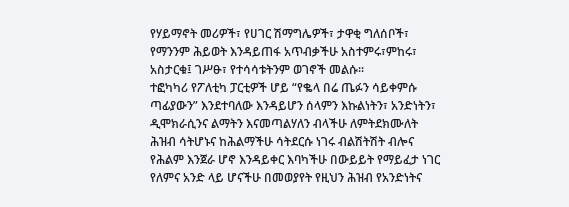የሃይማኖት መሪዎች፣ የሀገር ሽማግሌዎች፣ ታዋቂ ግለሰቦች፣ የማንንም ሕይወት እንዳይጠፋ አጥብቃችሁ አስተምሩ፣ምከሩ፣ አስታርቁ፤ ገሥፁ፣ የተሳሳቱትንም ወገኖች መልሱ፡፡
ተፎካካሪ የፖለቲካ ፓርቲዎች ሆይ “የቈላ በሬ ጤፉን ሳይቀምሱ ጣፊያውን” እንደተባለው እንዳይሆን ሰላምን እኩልነትን፣ አንድነትን፣ ዲሞክራሲንና ልማትን እናመጣልሃለን ብላችሁ ለምትደክሙለት ሕዝብ ሳትሆኑና ከሕልማችሁ ሳትደርሱ ነገሩ ብልሽትሽት ብሎና የሕልም እንጀራ ሆኖ እንዳይቀር እባካችሁ በውይይት የማይፈታ ነገር የለምና አንድ ላይ ሆናችሁ በመወያየት የዚህን ሕዝብ የአንድነትና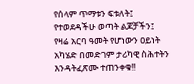የሰላም ጥማቱን ፍቱለት፤
የተወደዳችሁ ወጣት ልጆቻችን፤
የዛሬ አርባ ዓመት የሆነውን ዐይነት አካሄድ በመድገም ታሪካዊ ስሕተትን እንዳትፈጽሙ ተጠንቀቁ!!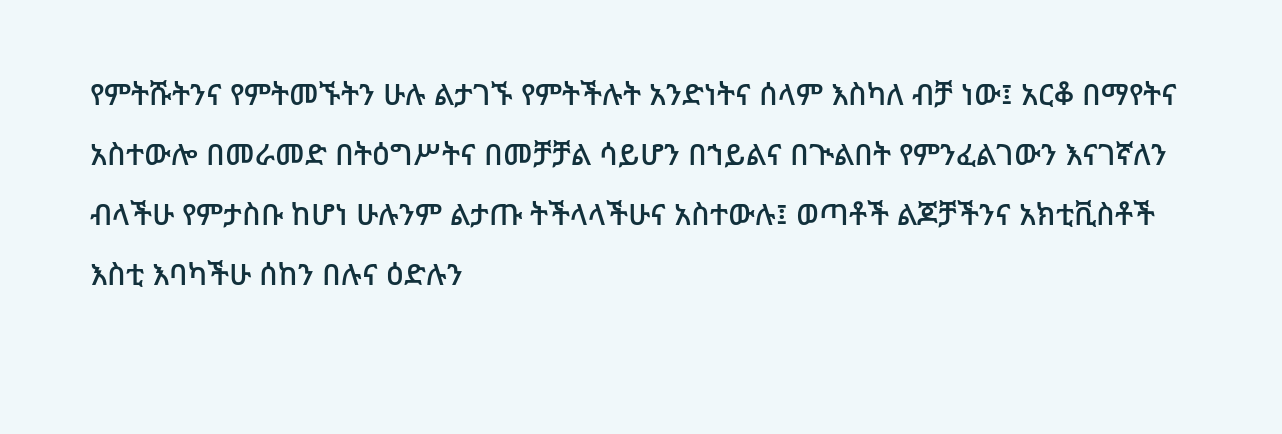የምትሹትንና የምትመኙትን ሁሉ ልታገኙ የምትችሉት አንድነትና ሰላም እስካለ ብቻ ነው፤ አርቆ በማየትና አስተውሎ በመራመድ በትዕግሥትና በመቻቻል ሳይሆን በኀይልና በጒልበት የምንፈልገውን እናገኛለን ብላችሁ የምታስቡ ከሆነ ሁሉንም ልታጡ ትችላላችሁና አስተውሉ፤ ወጣቶች ልጆቻችንና አክቲቪስቶች እስቲ እባካችሁ ሰከን በሉና ዕድሉን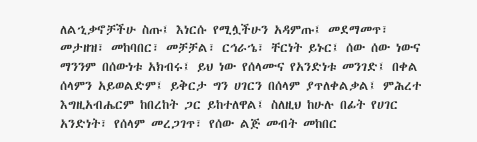ለልኂቃኖቻችሁ ስጡ፤ እነርሱ የሚሏችሁን አዳምጡ፤ መደማመጥ፣ መታዘዝ፣ መከባበር፣ መቻቻል፣ ርኅራኄ፣ ቸርነት ይኑር፤ ሰው ሰው ነውና ማንንም በሰውነቱ አክብሩ፤ ይህ ነው የሰላሙና የአንድነቱ መንገድ፤ በቀል ሰላምን አይወልድም፤ ይቅርታ ግን ሀገርን በሰላም ያጥለቀልቃል፤ ምሕረተ እግዚአብሔርም ከበረከት ጋር ይከተለዋል፤ ስለዚህ ከሁሉ በፊት የሀገር አንድነት፣ የሰላም መረጋገጥ፣ የሰው ልጅ መብት መከበር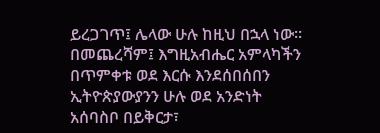ይረጋገጥ፤ ሌላው ሁሉ ከዚህ በኋላ ነው፡፡
በመጨረሻም፤ እግዚአብሔር አምላካችን በጥምቀቱ ወደ እርሱ እንደሰበሰበን ኢትዮጵያውያንን ሁሉ ወደ አንድነት አሰባስቦ በይቅርታ፣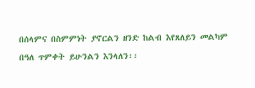በሰላምና በስምምነት ያኖርልን ዘንድ ከልብ እየጸለይን መልካም በዓለ ጥምቀት ይሁንልን እንላለን፡፡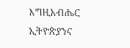እግዚአብሔር ኢትዮጵያንና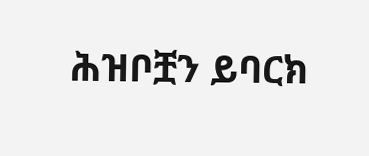ሕዝቦቿን ይባርክ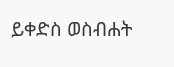ይቀድስ ወስብሐት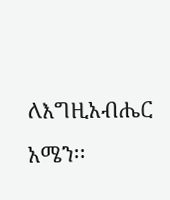ለእግዚአብሔር አሜን፡፡